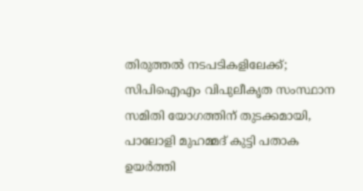തിരുത്തൽ നടപടികളിലേക്ക്; സിപിഐഎം വിപുലീകൃത സംസ്ഥാന സമിതി യോഗത്തിന് തുടക്കമായി, പാലോളി മുഹമ്മദ് കുട്ടി പതാക ഉയർത്തി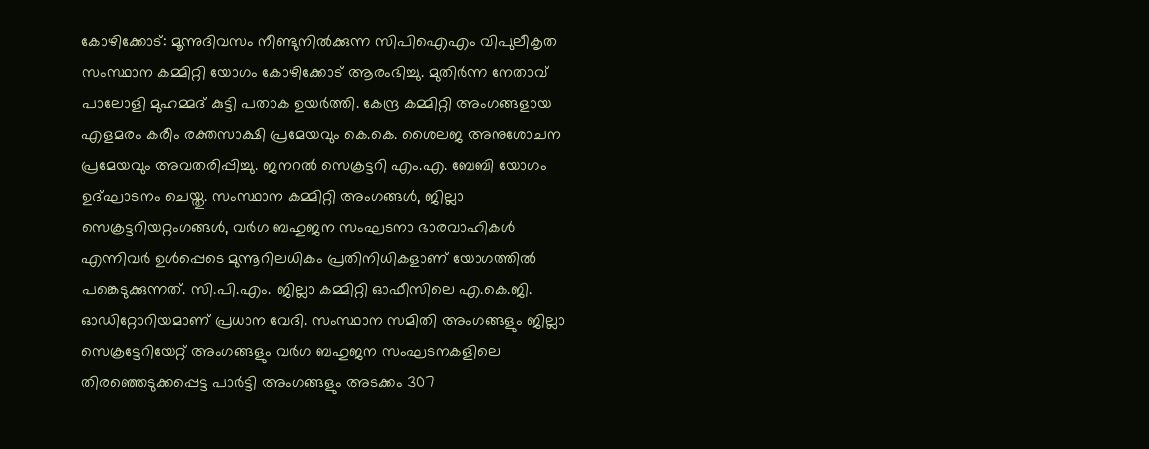കോഴിക്കോട്: മൂന്നുദിവസം നീണ്ടുനിൽക്കുന്ന സിപിഐഎം വിപുലീകൃത സംസ്ഥാന കമ്മിറ്റി യോഗം കോഴിക്കോട് ആരംഭിച്ചു. മുതിർന്ന നേതാവ് പാലോളി മുഹമ്മദ് കുട്ടി പതാക ഉയർത്തി. കേന്ദ്ര കമ്മിറ്റി അംഗങ്ങളായ എളമരം കരീം രക്തസാക്ഷി പ്രമേയവും കെ.കെ. ശൈലജ അനുശോചന പ്രമേയവും അവതരിപ്പിച്ചു. ജനറൽ സെക്രട്ടറി എം.എ. ബേബി യോഗം ഉദ്ഘാടനം ചെയ്തു. സംസ്ഥാന കമ്മിറ്റി അംഗങ്ങൾ, ജില്ലാ സെക്രട്ടറിയറ്റംഗങ്ങൾ, വർഗ ബഹുജന സംഘടനാ ഭാരവാഹികൾ എന്നിവർ ഉൾപ്പെടെ മുന്നൂറിലധികം പ്രതിനിധികളാണ് യോഗത്തിൽ പങ്കെടുക്കുന്നത്. സി.പി.എം. ജില്ലാ കമ്മിറ്റി ഓഫീസിലെ എ.കെ.ജി. ഓഡിറ്റോറിയമാണ് പ്രധാന വേദി. സംസ്ഥാന സമിതി അംഗങ്ങളും ജില്ലാ സെക്രട്ടേറിയേറ്റ് അംഗങ്ങളും വർഗ ബഹുജന സംഘടനകളിലെ തിരഞ്ഞെടുക്കപ്പെട്ട പാർട്ടി അംഗങ്ങളും അടക്കം 307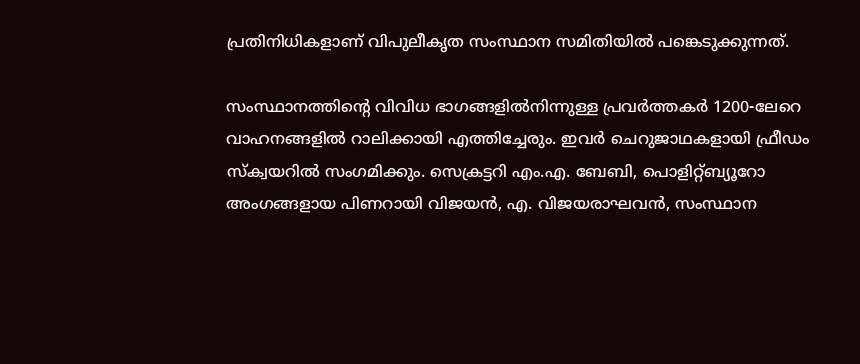പ്രതിനിധികളാണ് വിപുലീകൃത സംസ്ഥാന സമിതിയിൽ പങ്കെടുക്കുന്നത്.

സംസ്ഥാനത്തിന്റെ വിവിധ ഭാഗങ്ങളിൽനിന്നുള്ള പ്രവർത്തകർ 1200-ലേറെ വാഹനങ്ങളിൽ റാലിക്കായി എത്തിച്ചേരും. ഇവർ ചെറുജാഥകളായി ഫ്രീഡം സ്ക്വയറിൽ സംഗമിക്കും. സെക്രട്ടറി എം.എ. ബേബി, പൊളിറ്റ്ബ്യൂറോ അംഗങ്ങളായ പിണറായി വിജയൻ, എ. വിജയരാഘവൻ, സംസ്ഥാന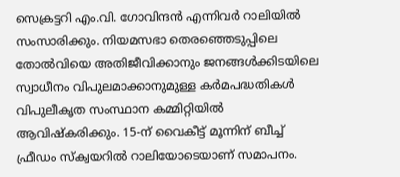സെക്രട്ടറി എം.വി. ഗോവിന്ദൻ എന്നിവർ റാലിയിൽ സംസാരിക്കും. നിയമസഭാ തെരഞ്ഞെടുപ്പിലെ തോൽവിയെ അതിജീവിക്കാനും ജനങ്ങൾക്കിടയിലെ സ്വാധീനം വിപുലമാക്കാനുമുള്ള കർമപദ്ധതികൾ വിപുലീകൃത സംസ്ഥാന കമ്മിറ്റിയിൽ ആവിഷ്‌കരിക്കും. 15-ന് വൈകീട്ട് മൂന്നിന് ബീച്ച് ഫ്രീഡം സ്ക്വയറിൽ റാലിയോടെയാണ് സമാപനം.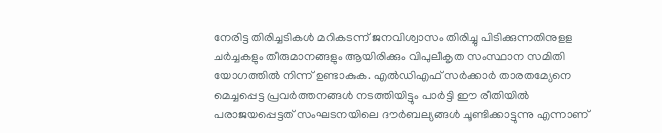നേരിട്ട തിരിച്ചടികൾ മറികടന്ന് ജനവിശ്വാസം തിരിച്ചു പിടിക്കുന്നതിനുളള ചർച്ചകളും തീരുമാനങ്ങളും ആയിരിക്കും വിപുലീകൃത സംസ്ഥാന സമിതി യോഗത്തിൽ നിന്ന് ഉണ്ടാകുക. എൽഡിഎഫ് സർക്കാർ താരതമ്യേനെ മെച്ചപ്പെട്ട പ്രവർത്തനങ്ങൾ നടത്തിയിട്ടും പാർട്ടി ഈ രീതിയിൽ പരാജയപ്പെട്ടത് സംഘടനയിലെ ദൗർബല്യങ്ങൾ ചൂണ്ടിക്കാട്ടുന്നു എന്നാണ്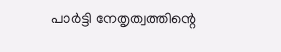പാർട്ടി നേതൃത്വത്തിന്റെ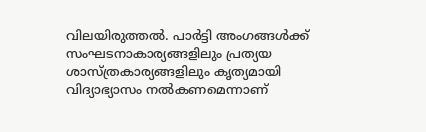വിലയിരുത്തൽ. പാർട്ടി അംഗങ്ങൾക്ക് സംഘടനാകാര്യങ്ങളിലും പ്രത്യയ ശാസ്ത്രകാര്യങ്ങളിലും കൃത്യമായി വിദ്യാഭ്യാസം നൽകണമെന്നാണ്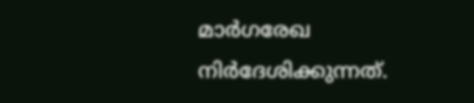മാർഗരേഖ നിർദേശിക്കുന്നത്.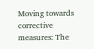Moving towards corrective measures: The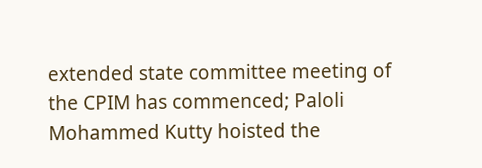extended state committee meeting of the CPIM has commenced; Paloli Mohammed Kutty hoisted the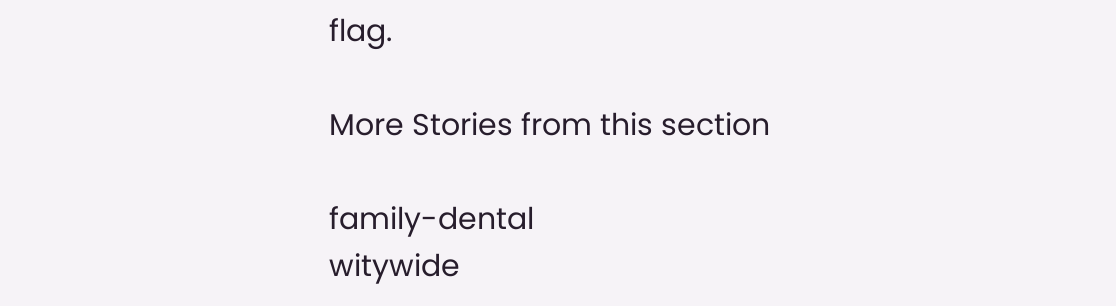flag.

More Stories from this section

family-dental
witywide